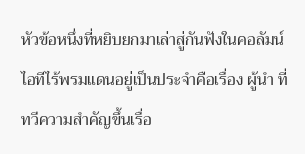หัวข้อหนึ่งที่หยิบยกมาเล่าสู่กันฟังในคอลัมน์ไอทีไร้พรมแดนอยู่เป็นประจำคือเรื่อง ผู้นำ ที่ทวีความสำคัญขึ้นเรื่อ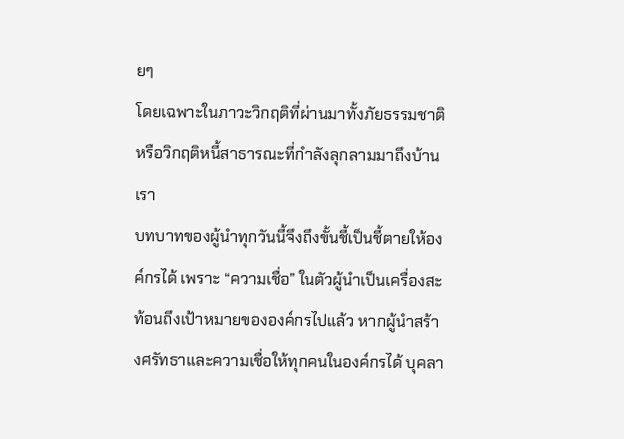ยๆ
โดยเฉพาะในภาวะวิกฤติที่ผ่านมาทั้งภัยธรรมชาติ หรือวิกฤติหนี้สาธารณะที่กำลังลุกลามมาถึงบ้านเรา
บทบาทของผู้นำทุกวันนี้จึงถึงขั้นชี้เป็นชี้ตายให้องค์กรได้ เพราะ “ความเชื่อ” ในตัวผู้นำเป็นเครื่องสะท้อนถึงเป้าหมายขององค์กรไปแล้ว หากผู้นำสร้างศรัทธาและความเชื่อให้ทุกคนในองค์กรได้ บุคลา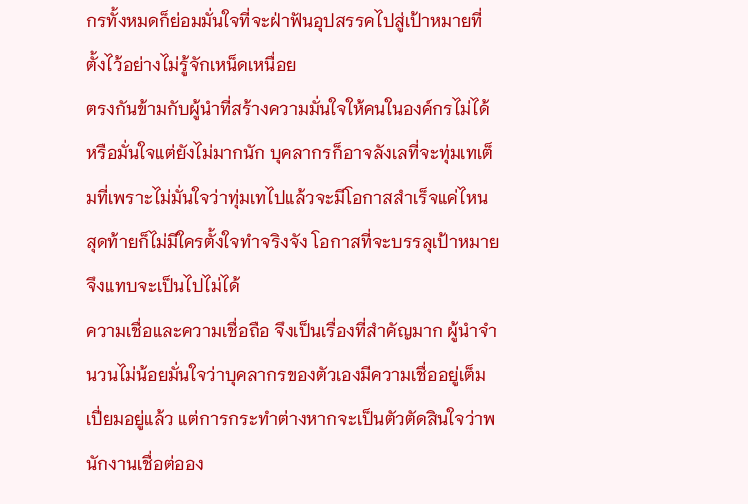กรทั้งหมดก็ย่อมมั่นใจที่จะฝ่าฟันอุปสรรคไปสู่เป้าหมายที่ตั้งไว้อย่างไม่รู้จักเหน็ดเหนื่อย
ตรงกันข้ามกับผู้นำที่สร้างความมั่นใจให้คนในองค์กรไม่ได้ หรือมั่นใจแต่ยังไม่มากนัก บุคลากรก็อาจลังเลที่จะทุ่มเทเต็มที่เพราะไม่มั่นใจว่าทุ่มเทไปแล้วจะมีโอกาสสำเร็จแค่ไหน สุดท้ายก็ไม่มีใครตั้งใจทำจริงจัง โอกาสที่จะบรรลุเป้าหมายจึงแทบจะเป็นไปไม่ได้
ความเชื่อและความเชื่อถือ จึงเป็นเรื่องที่สำคัญมาก ผู้นำจำนวนไม่น้อยมั่นใจว่าบุคลากรของตัวเองมีความเชื่ออยู่เต็มเปี่ยมอยู่แล้ว แต่การกระทำต่างหากจะเป็นตัวตัดสินใจว่าพนักงานเชื่อต่ออง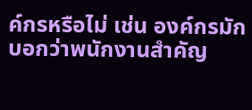ค์กรหรือไม่ เช่น องค์กรมักบอกว่าพนักงานสำคัญ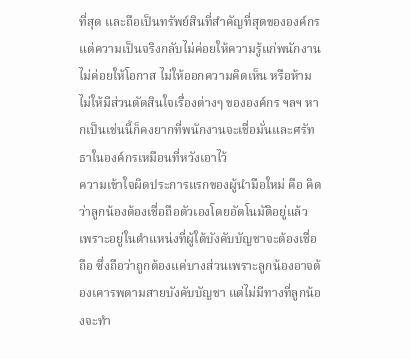ที่สุด และถือเป็นทรัพย์สินที่สำคัญที่สุดขององค์กร แต่ความเป็นจริงกลับไม่ค่อยให้ความรู้แก่พนักงาน ไม่ค่อยให้โอกาส ไม่ให้ออกความคิดเห็น หรือห้ามไม่ให้มีส่วนตัดสินใจเรื่องต่างๆ ขององค์กร ฯลฯ หากเป็นเช่นนี้ก็คงยากที่พนักงานจะเชื่อมั่นและศรัทธาในองค์กรเหมือนที่หวังเอาไว้
ความเข้าใจผิดประการแรกของผู้นำมือใหม่ คือ คิดว่าลูกน้องต้องเชื่อถือตัวเองโดยอัตโนมัติอยู่แล้ว เพราะอยู่ในตำแหน่งที่ผู้ใต้บังคับบัญชาจะต้องเชื่อถือ ซึ่งถือว่าถูกต้องแค่บางส่วนเพราะลูกน้องอาจต้องเคารพตามสายบังคับบัญชา แต่ไม่มีทางที่ลูกน้องจะทำ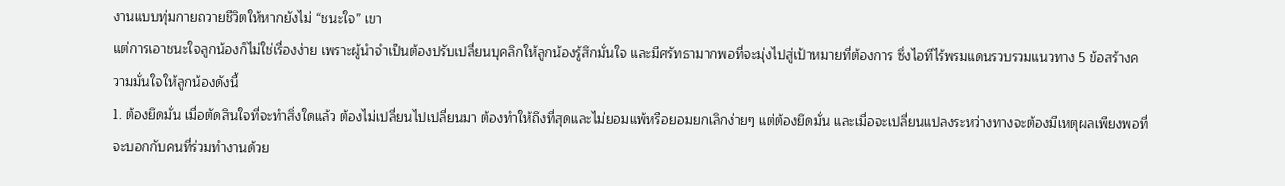งานแบบทุ่มกายถวายชีวิตให้หากยังไม่ “ชนะใจ” เขา
แต่การเอาชนะใจลูกน้องก็ไม่ใช่เรื่องง่าย เพราะผู้นำจำเป็นต้องปรับเปลี่ยนบุคลิกให้ลูกน้องรู้สึกมั่นใจ และมีศรัทธามากพอที่จะมุ่งไปสู่เป้าหมายที่ต้องการ ซึ่งไอทีไร้พรมแดนรวบรวมแนวทาง 5 ข้อสร้างความมั่นใจให้ลูกน้องดังนี้
1. ต้องยึดมั่น เมื่อตัดสินใจที่จะทำสิ่งใดแล้ว ต้องไม่เปลี่ยนไปเปลี่ยนมา ต้องทำให้ถึงที่สุดและไม่ยอมแพ้หรือยอมยกเลิกง่ายๆ แต่ต้องยึดมั่น และเมื่อจะเปลี่ยนแปลงระหว่างทางจะต้องมีเหตุผลเพียงพอที่จะบอกกับคนที่ร่วมทำงานด้วย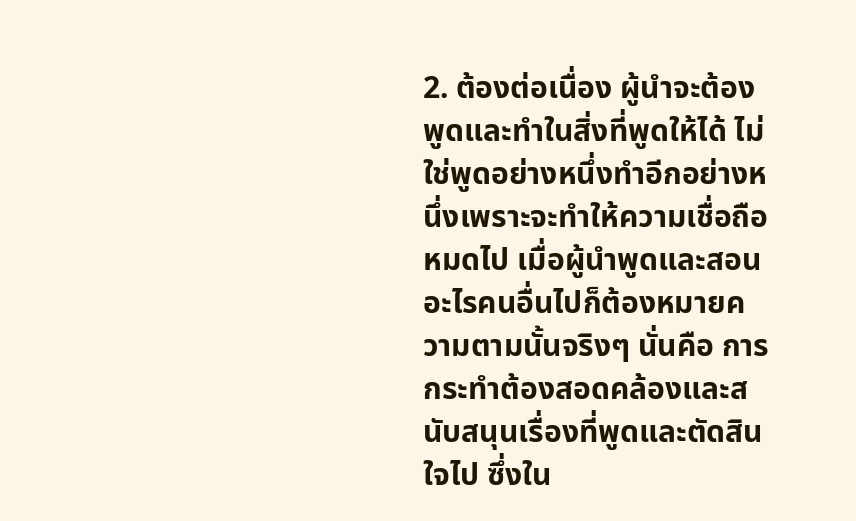2. ต้องต่อเนื่อง ผู้นำจะต้องพูดและทำในสิ่งที่พูดให้ได้ ไม่ใช่พูดอย่างหนึ่งทำอีกอย่างหนึ่งเพราะจะทำให้ความเชื่อถือหมดไป เมื่อผู้นำพูดและสอนอะไรคนอื่นไปก็ต้องหมายความตามนั้นจริงๆ นั่นคือ การกระทำต้องสอดคล้องและสนับสนุนเรื่องที่พูดและตัดสินใจไป ซึ่งใน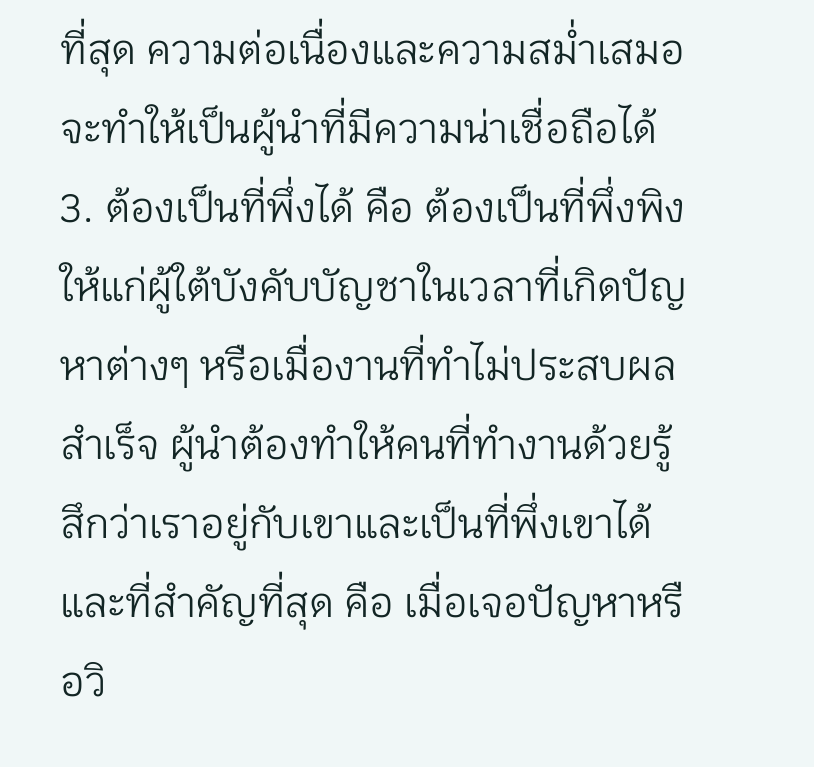ที่สุด ความต่อเนื่องและความสม่ำเสมอ จะทำให้เป็นผู้นำที่มีความน่าเชื่อถือได้
3. ต้องเป็นที่พึ่งได้ คือ ต้องเป็นที่พึ่งพิงให้แก่ผู้ใต้บังคับบัญชาในเวลาที่เกิดปัญหาต่างๆ หรือเมื่องานที่ทำไม่ประสบผลสำเร็จ ผู้นำต้องทำให้คนที่ทำงานด้วยรู้สึกว่าเราอยู่กับเขาและเป็นที่พึ่งเขาได้ และที่สำคัญที่สุด คือ เมื่อเจอปัญหาหรือวิ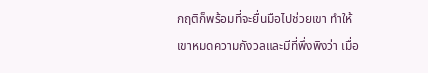กฤติก็พร้อมที่จะยื่นมือไปช่วยเขา ทำให้เขาหมดความกังวลและมีที่พึ่งพิงว่า เมื่อ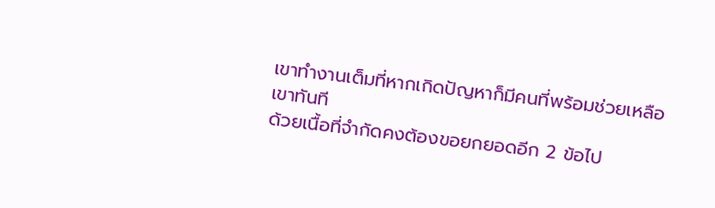เขาทำงานเต็มที่หากเกิดปัญหาก็มีคนที่พร้อมช่วยเหลือเขาทันที
ด้วยเนื้อที่จำกัดคงต้องขอยกยอดอีก 2 ข้อไป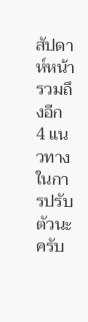สัปดาห์หน้า รวมถึงอีก 4 แนวทางในการปรับตัวนะครับ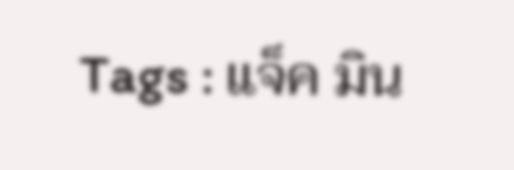Tags : แจ็ค มิน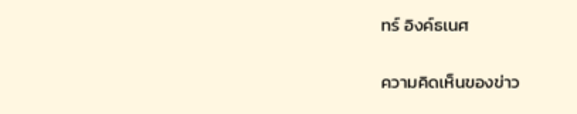ทร์ อิงค์ธเนศ

ความคิดเห็นของข่าว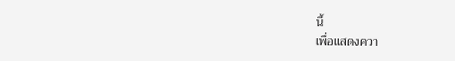นี้
เพื่อแสดงควา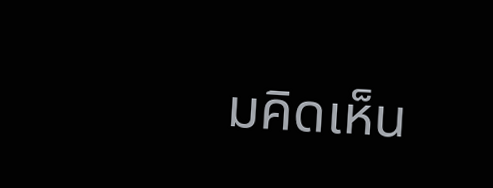มคิดเห็น